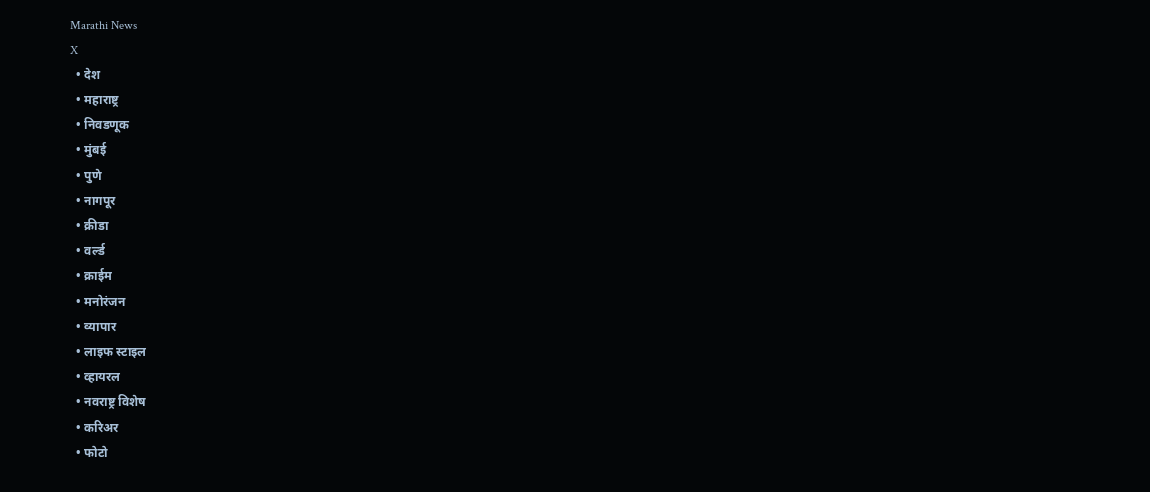Marathi News
X
  • देश
  • महाराष्ट्र
  • निवडणूक
  • मुंबई
  • पुणे
  • नागपूर
  • क्रीडा
  • वर्ल्ड
  • क्राईम
  • मनोरंजन
  • व्यापार
  • लाइफ स्टाइल
  • व्हायरल
  • नवराष्ट्र विशेष
  • करिअर
  • फोटो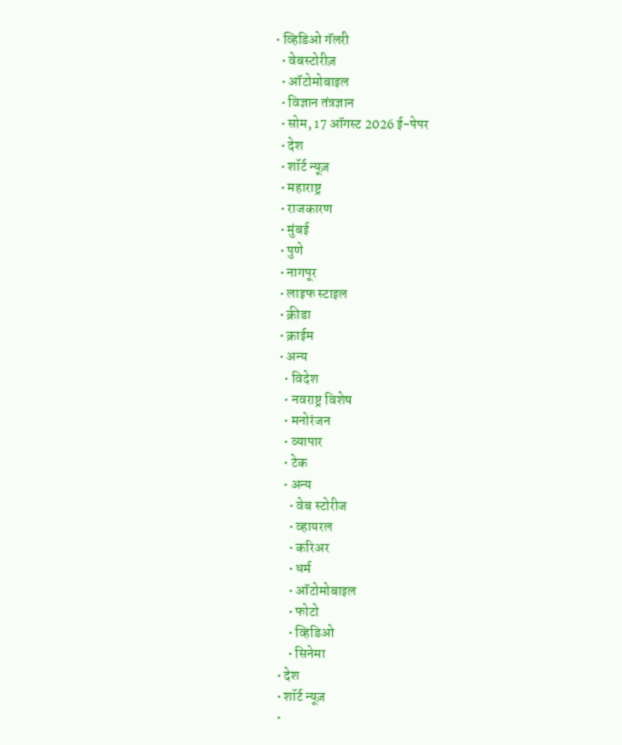• व्हिडिओ गॅलरी
  • वेबस्टोरीज़
  • ऑटोमोबाइल
  • विज्ञान तंत्रज्ञान
  • सोम, 17 ऑगस्ट 2026 ई-पेपर
  • देश
  • शॉर्ट न्यूज़
  • महाराष्ट्र
  • राजकारण
  • मुंबई
  • पुणे
  • नागपूर
  • लाइफ स्टाइल
  • क्रीडा
  • क्राईम
  • अन्य
    • विदेश
    • नवराष्ट्र विशेष
    • मनोरंजन
    • व्यापार
    • टेक
    • अन्य
      • वेब स्टोरीज
      • व्हायरल
      • करिअर
      • धर्म
      • ऑटोमोबाइल
      • फोटो
      • व्हिडिओ
      • सिनेमा
  • देश
  • शॉर्ट न्यूज़
  •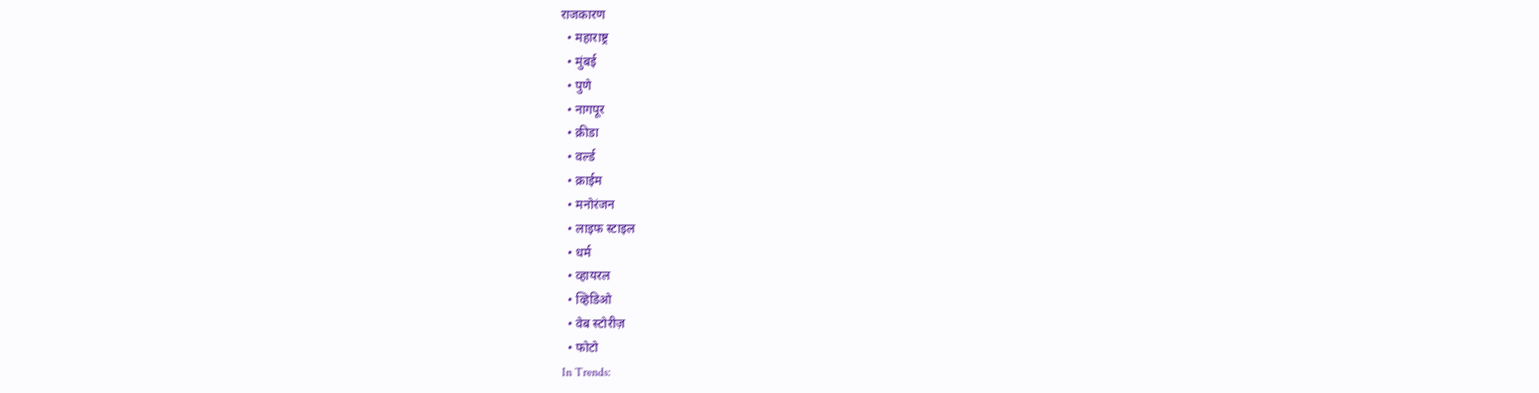राजकारण
  • महाराष्ट्र
  • मुंबई
  • पुणे
  • नागपूर
  • क्रीडा
  • वर्ल्ड
  • क्राईम
  • मनोरंजन
  • लाइफ स्टाइल
  • धर्म
  • व्हायरल
  • व्हिडिओ
  • वेब स्टोरीज़
  • फोटो
In Trends: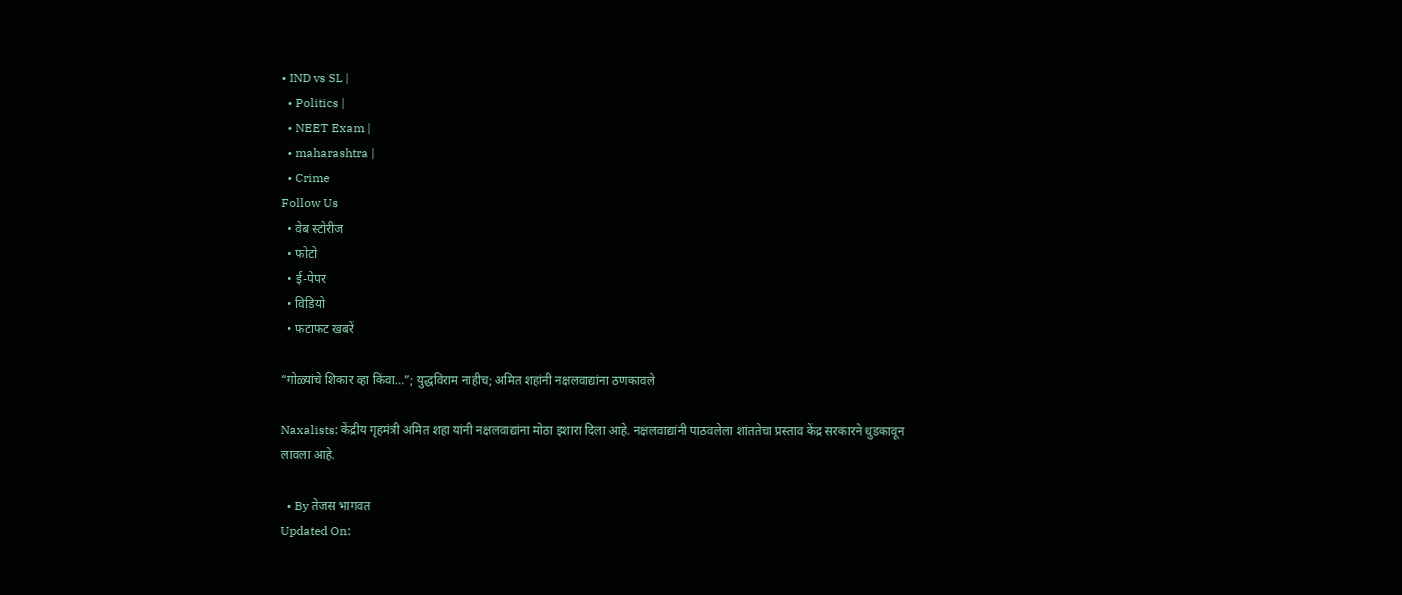• IND vs SL |
  • Politics |
  • NEET Exam |
  • maharashtra |
  • Crime
Follow Us
  • वेब स्टोरीज
  • फोटो
  • ई-पेपर
  • विडियो
  • फटाफट खबरें

“गोळ्यांचे शिकार व्हा किंवा…”; युद्धविराम नाहीच; अमित शहांनी नक्षलवाद्यांना ठणकावले

Naxalists: केंद्रीय गृहमंत्री अमित शहा यांनी नक्षलवाद्यांना मोठा इशारा दिला आहे. नक्षलवाद्यांनी पाठवलेला शांततेचा प्रस्ताव केंद्र सरकारने धुडकावून लावला आहे.

  • By तेजस भागवत
Updated On: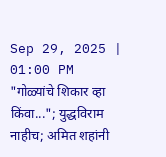Sep 29, 2025 | 01:00 PM
"गोळ्यांचे शिकार व्हा किंवा..."; युद्धविराम नाहीच; अमित शहांनी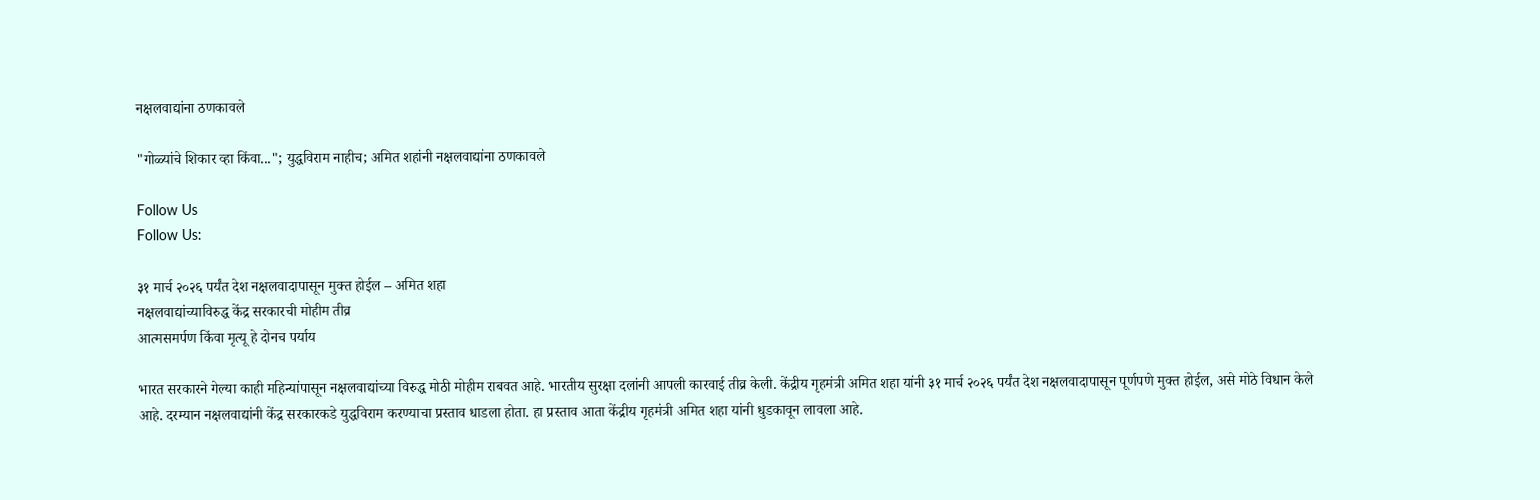नक्षलवाद्यांना ठणकावले

"गोळ्यांचे शिकार व्हा किंवा..."; युद्धविराम नाहीच; अमित शहांनी नक्षलवाद्यांना ठणकावले

Follow Us
Follow Us:

३१ मार्च २०२६ पर्यंत देश नक्षलवादापासून मुक्त होईल – अमित शहा
नक्षलवाद्यांच्याविरुद्ध केंद्र सरकारची मोहीम तीव्र
आत्मसमर्पण किंवा मृत्यू हे दोनच पर्याय

भारत सरकारने गेल्या काही महिन्यांपासून नक्षलवाद्यांच्या विरुद्ध मोठी मोहीम राबवत आहे. भारतीय सुरक्षा दलांनी आपली कारवाई तीव्र केली. केंद्रीय गृहमंत्री अमित शहा यांनी ३१ मार्च २०२६ पर्यंत देश नक्षलवादापासून पूर्णपणे मुक्त होईल, असे मोठे विधान केले आहे. दरम्यान नक्षलवाद्यांनी केंद्र सरकारकडे युद्धविराम करण्याचा प्रस्ताव धाडला होता. हा प्रस्ताव आता केंद्रीय गृहमंत्री अमित शहा यांनी धुडकावून लावला आहे.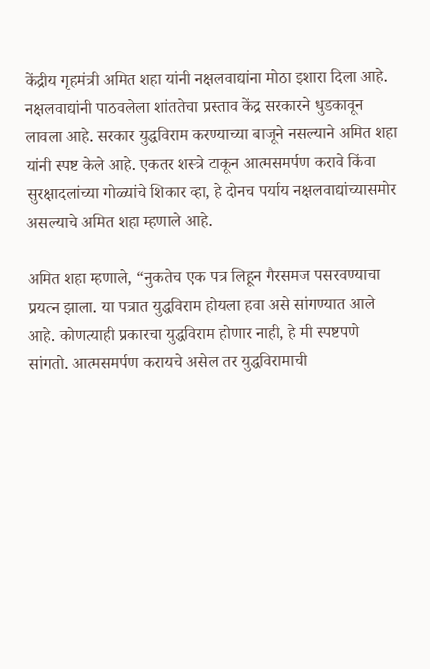केंद्रीय गृहमंत्री अमित शहा यांनी नक्षलवाद्यांना मोठा इशारा दिला आहे. नक्षलवाद्यांनी पाठवलेला शांततेचा प्रस्ताव केंद्र सरकारने धुडकावून लावला आहे. सरकार युद्धविराम करण्याच्या बाजूने नसल्याने अमित शहा यांनी स्पष्ट केले आहे. एकतर शस्त्रे टाकून आत्मसमर्पण करावे किंवा सुरक्षादलांच्या गोळ्यांचे शिकार व्हा, हे दोनच पर्याय नक्षलवाद्यांच्यासमोर असल्याचे अमित शहा म्हणाले आहे.

अमित शहा म्हणाले, “नुकतेच एक पत्र लिहून गैरसमज पसरवण्याचा प्रयत्न झाला. या पत्रात युद्धविराम होयला हवा असे सांगण्यात आले आहे. कोणत्याही प्रकारचा युद्धविराम होणार नाही, हे मी स्पष्टपणे सांगतो. आत्मसमर्पण करायचे असेल तर युद्धविरामाची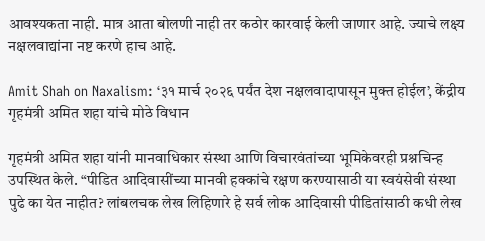आवश्यकता नाही. मात्र आता बोलणी नाही तर कठोर कारवाई केली जाणार आहे. ज्याचे लक्ष्य नक्षलवाद्यांना नष्ट करणे हाच आहे.

Amit Shah on Naxalism: ‘३१ मार्च २०२६ पर्यंत देश नक्षलवादापासून मुक्त होईल’, केंद्रीय गृहमंत्री अमित शहा यांचे मोठे विधान

गृहमंत्री अमित शहा यांनी मानवाधिकार संस्था आणि विचारवंतांच्या भूमिकेवरही प्रश्नचिन्ह उपस्थित केले. “पीडित आदिवासींच्या मानवी हक्कांचे रक्षण करण्यासाठी या स्वयंसेवी संस्था पुढे का येत नाहीत? लांबलचक लेख लिहिणारे हे सर्व लोक आदिवासी पीडितांसाठी कधी लेख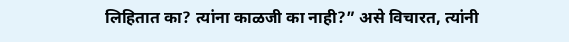लिहितात का? त्यांना काळजी का नाही?” असे विचारत, त्यांनी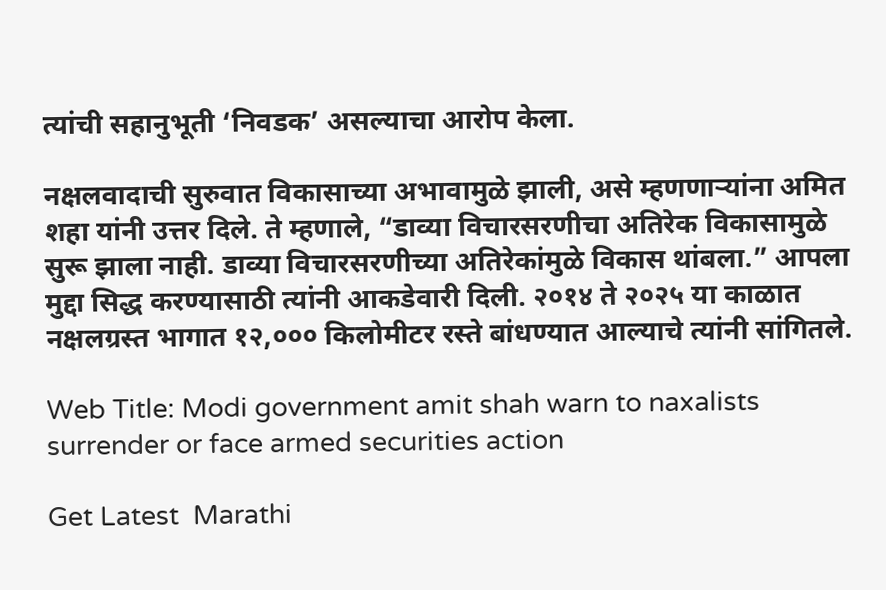त्यांची सहानुभूती ‘निवडक’ असल्याचा आरोप केला.

नक्षलवादाची सुरुवात विकासाच्या अभावामुळे झाली, असे म्हणणाऱ्यांना अमित शहा यांनी उत्तर दिले. ते म्हणाले, “डाव्या विचारसरणीचा अतिरेक विकासामुळे सुरू झाला नाही. डाव्या विचारसरणीच्या अतिरेकांमुळे विकास थांबला.” आपला मुद्दा सिद्ध करण्यासाठी त्यांनी आकडेवारी दिली. २०१४ ते २०२५ या काळात नक्षलग्रस्त भागात १२,००० किलोमीटर रस्ते बांधण्यात आल्याचे त्यांनी सांगितले.

Web Title: Modi government amit shah warn to naxalists surrender or face armed securities action

Get Latest  Marathi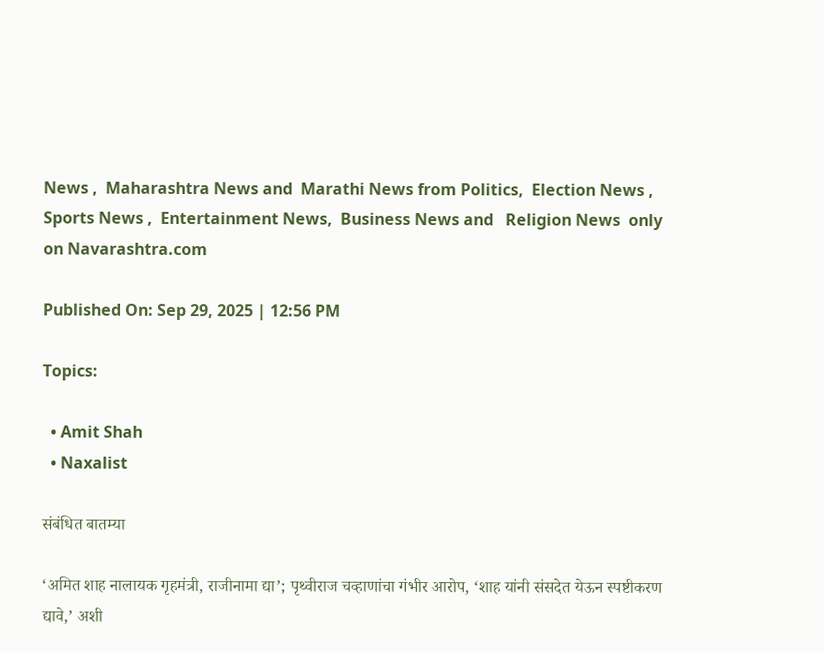News ,  Maharashtra News and  Marathi News from Politics,  Election News ,  Sports News ,  Entertainment News,  Business News and   Religion News  only on Navarashtra.com

Published On: Sep 29, 2025 | 12:56 PM

Topics:

  • Amit Shah
  • Naxalist

संबंधित बातम्या

‘अमित शाह नालायक गृहमंत्री, राजीनामा द्या’; पृथ्वीराज चव्हाणांचा गंभीर आरोप, ‘शाह यांनी संसदेत येऊन स्पष्टीकरण द्यावे,’ अशी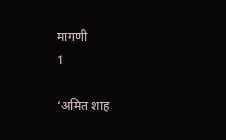मागणी
1

‘अमित शाह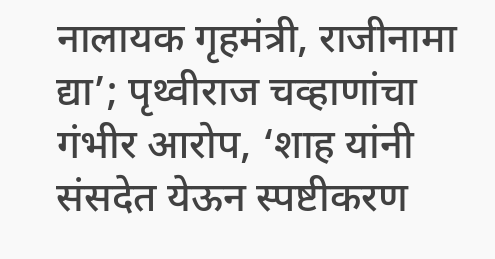नालायक गृहमंत्री, राजीनामा द्या’; पृथ्वीराज चव्हाणांचा गंभीर आरोप, ‘शाह यांनी संसदेत येऊन स्पष्टीकरण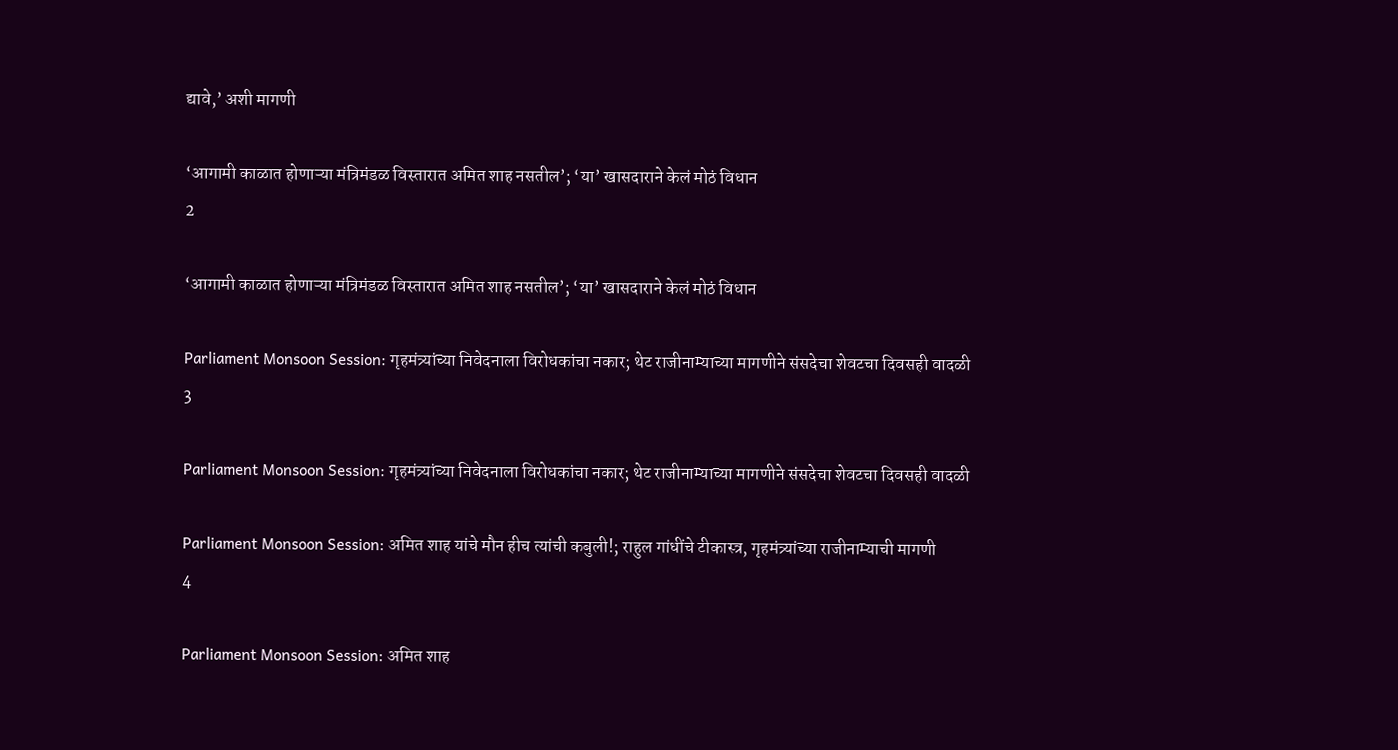द्यावे,’ अशी मागणी

‘आगामी काळात होणाऱ्या मंत्रिमंडळ विस्तारात अमित शाह नसतील’; ‘या’ खासदाराने केलं मोठं विधान
2

‘आगामी काळात होणाऱ्या मंत्रिमंडळ विस्तारात अमित शाह नसतील’; ‘या’ खासदाराने केलं मोठं विधान

Parliament Monsoon Session: गृहमंत्र्यांच्या निवेदनाला विरोधकांचा नकार; थेट राजीनाम्याच्या मागणीने संसदेचा शेवटचा दिवसही वादळी
3

Parliament Monsoon Session: गृहमंत्र्यांच्या निवेदनाला विरोधकांचा नकार; थेट राजीनाम्याच्या मागणीने संसदेचा शेवटचा दिवसही वादळी

Parliament Monsoon Session: अमित शाह यांचे मौन हीच त्यांची कबुली!; राहुल गांधींचे टीकास्त्र, गृहमंत्र्यांच्या राजीनाम्याची मागणी
4

Parliament Monsoon Session: अमित शाह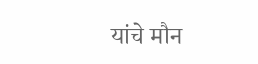यांचे मौन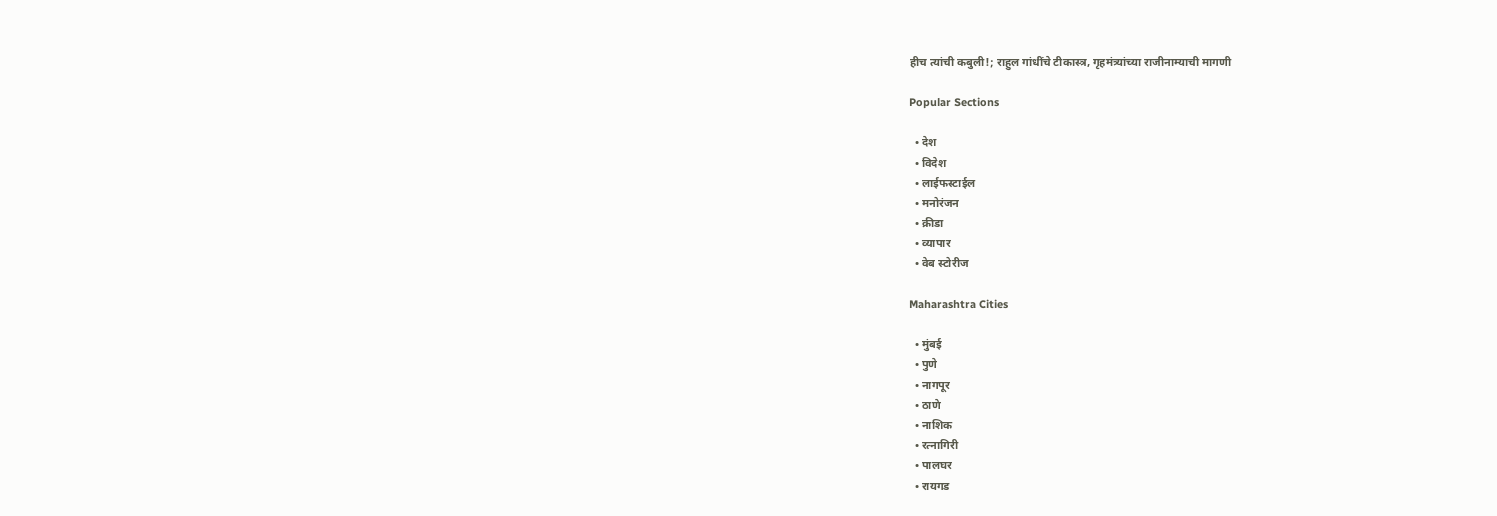हीच त्यांची कबुली!; राहुल गांधींचे टीकास्त्र, गृहमंत्र्यांच्या राजीनाम्याची मागणी

Popular Sections

  • देश
  • विदेश
  • लाईफस्टाईल
  • मनोरंजन
  • क्रीडा
  • व्यापार
  • वेब स्टोरीज

Maharashtra Cities

  • मुंबई
  • पुणे
  • नागपूर
  • ठाणे
  • नाशिक
  • रत्नागिरी
  • पालघर
  • रायगड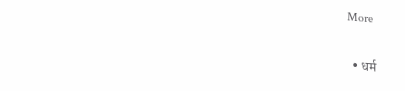More

  • धर्म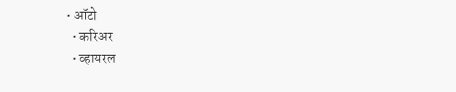• ऑटो
  • करिअर
  • व्हायरल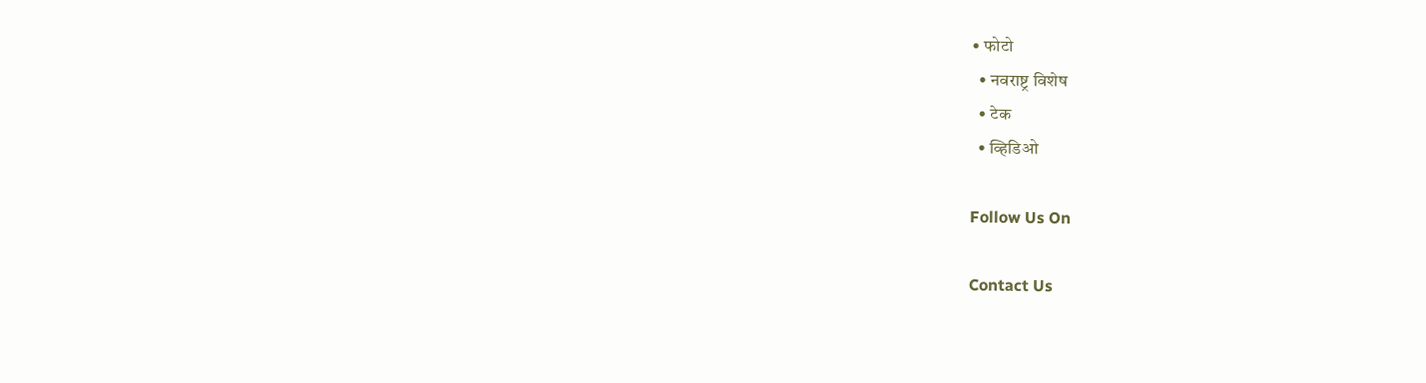• फोटो
  • नवराष्ट्र विशेष
  • टेक
  • व्हिडिओ

Follow Us On

Contact Us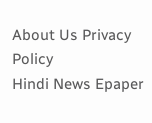About Us Privacy Policy
Hindi News Epaper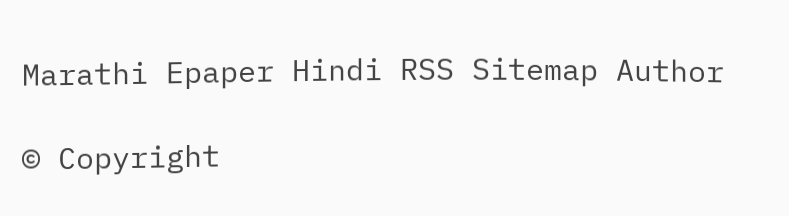Marathi Epaper Hindi RSS Sitemap Author

© Copyright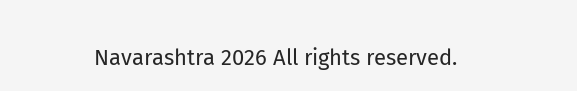Navarashtra 2026 All rights reserved.